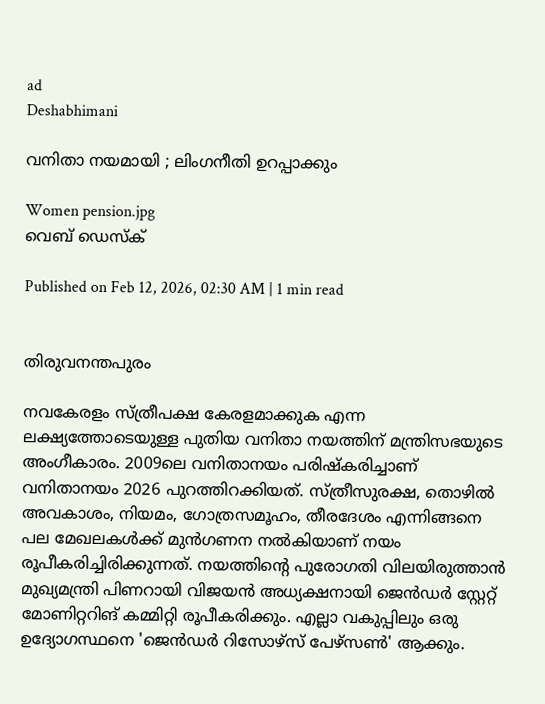ad
Deshabhimani

വനിതാ നയമായി ; ലിംഗനീതി ഉറപ്പാക്കും

Women pension.jpg
വെബ് ഡെസ്ക്

Published on Feb 12, 2026, 02:30 AM | 1 min read


തിരുവനന്തപുരം

നവകേരളം സ്ത്രീപക്ഷ കേരളമാക്കുക എന്ന ലക്ഷ്യത്തോടെയുള്ള പുതിയ വനിതാ നയത്തിന് മന്ത്രിസഭയുടെ അംഗീകാരം. 2009ലെ വനിതാനയം പരിഷ്‌കരിച്ചാണ് വനിതാനയം 2026 പുറത്തിറക്കിയത്. സ്ത്രീസുരക്ഷ, തൊഴില്‍ അവകാശം, നിയമം, ഗോത്രസമൂഹം, തീരദേശം എന്നിങ്ങനെ പല മേഖലകള്‍ക്ക് മുന്‍ഗണന നല്‍കിയാണ് നയം രൂപീകരിച്ചിരിക്കുന്നത്. നയത്തിന്റെ പുരോഗതി വിലയിരുത്താൻ മുഖ്യമന്ത്രി പിണറായി വിജയൻ അധ്യക്ഷനായി ജെന്‍ഡര്‍ സ്റ്റേറ്റ് മോണിറ്ററിങ് കമ്മിറ്റി രൂപീകരിക്കും. എല്ലാ വകുപ്പിലും ഒരു ഉദ്യോഗസ്ഥനെ 'ജെന്‍ഡര്‍ റിസോഴ്‌സ് പേഴ്‌സണ്‍' ആക്കും.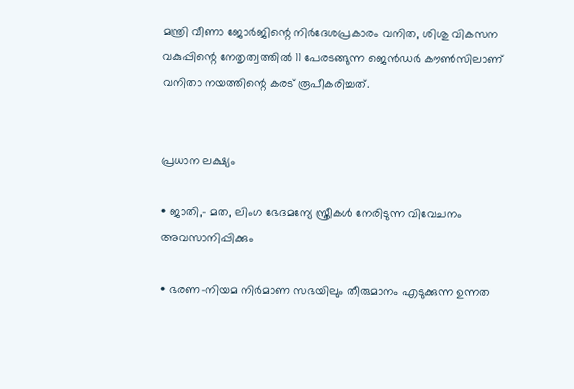മന്ത്രി വീണാ ജോര്‍ജിന്റെ നിര്‍ദേശപ്രകാരം വനിത, ശിശു വികസന വകുപ്പിന്റെ നേതൃത്വത്തില്‍ 11 പേരടങ്ങുന്ന ജെന്‍ഡര്‍ കൗണ്‍സിലാണ് വനിതാ നയത്തിന്റെ കരട് രൂപീകരിച്ചത്.


പ്രധാന ലക്ഷ്യം

• ജാതി,- മത, ലിംഗ ഭേദമന്യേ സ്ത്രീകള്‍ നേരിടുന്ന വിവേചനം അവസാനിപ്പിക്കും

• ഭരണ-നിയമ നിര്‍മാണ സഭയിലും തീരുമാനം എടുക്കുന്ന ഉന്നത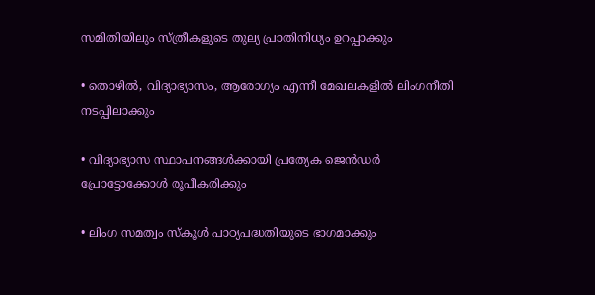സമിതിയിലും സ്ത്രീകളുടെ തുല്യ പ്രാതിനിധ്യം ഉറപ്പാക്കും

• തൊഴില്‍, വിദ്യാഭ്യാസം, ആരോഗ്യം എന്നീ മേഖലകളില്‍ ലിംഗനീതി നടപ്പിലാക്കും

• വിദ്യാഭ്യാസ സ്ഥാപനങ്ങള്‍ക്കായി പ്രത്യേക ജെന്‍ഡര്‍ പ്രോട്ടോക്കോള്‍ രൂപീകരിക്കും

• ലിംഗ സമത്വം സ്‌കൂള്‍ പാഠ്യപദ്ധതിയുടെ ഭാഗമാക്കും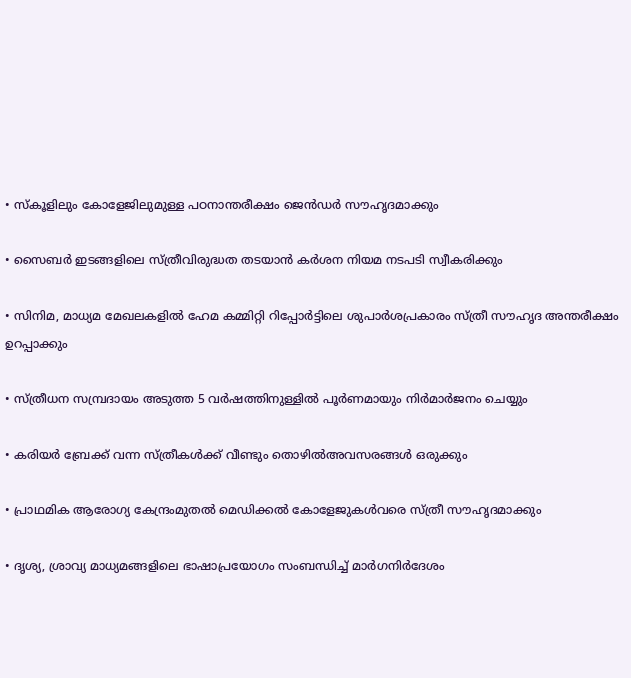• സ്‌കൂളിലും കോളേജിലുമുള്ള പഠനാന്തരീക്ഷം ജെന്‍ഡര്‍ സൗഹൃദമാക്കും

• സൈബര്‍ ഇടങ്ങളിലെ സ്ത്രീവിരുദ്ധത തടയാന്‍ കര്‍ശന നിയമ നടപടി സ്വീകരിക്കും

• സിനിമ, മാധ്യമ മേഖലകളില്‍ ഹേമ കമ്മിറ്റി റിപ്പോര്‍ട്ടിലെ ശുപാര്‍ശപ്രകാരം സ്ത്രീ സൗഹൃദ അന്തരീക്ഷം ഉറപ്പാക്കും

• സ്ത്രീധന സമ്പ്രദായം അടുത്ത 5 വര്‍ഷത്തിനുള്ളില്‍ പൂര്‍ണമായും നിര്‍മാര്‍ജനം ചെയ്യും

• കരിയര്‍ ബ്രേക്ക് വന്ന സ്ത്രീകള്‍ക്ക് വീണ്ടും തൊഴില്‍അവസരങ്ങള്‍ ഒരുക്കും

• പ്രാഥമിക ആരോഗ്യ കേന്ദ്രംമുതല്‍ മെഡിക്കല്‍ കോളേജുകള്‍വരെ സ്ത്രീ സൗഹൃദമാക്കും

• ദൃശ്യ, ശ്രാവ്യ മാധ്യമങ്ങളിലെ ഭാഷാപ്രയോഗം സംബന്ധിച്ച് മാര്‍ഗനിര്‍ദേശം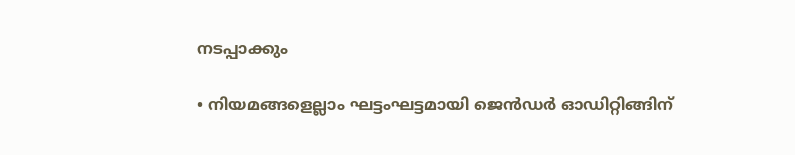നടപ്പാക്കും

• നിയമങ്ങളെല്ലാം ഘട്ടംഘട്ടമായി ജെന്‍ഡര്‍ ഓഡിറ്റിങ്ങിന്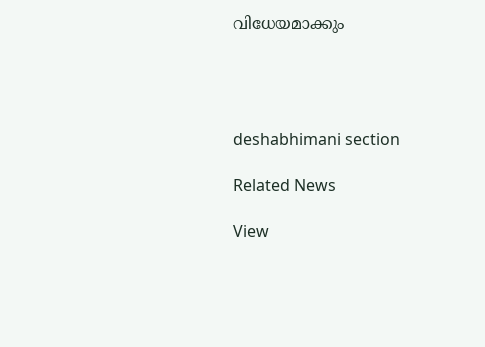വിധേയമാക്കും




deshabhimani section

Related News

View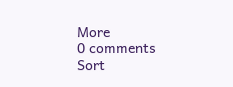More
0 comments
Sort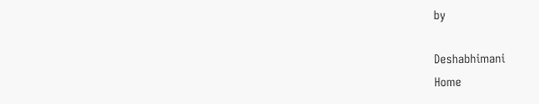by

Deshabhimani
Home